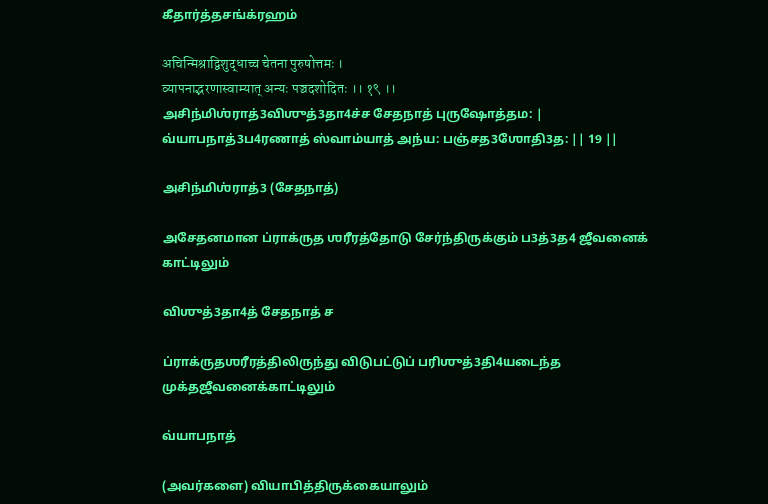கீதார்த்தசங்க்ரஹம்

अचिन्मिश्राद्विशुद्धाच्च चेतना पुरुषोत्तमः ।
व्यापनाद्भरणास्वाम्यात् अन्यः पञ्चदशोदितः ।। १९ ।।
அசிந்மிஶ்ராத்3விஶுத்3தா4ச்ச சேதநாத் புருஷோத்தம: |
வ்யாபநாத்3ப4ரணாத் ஸ்வாம்யாத் அந்ய: பஞ்சத3ஶோதி3த: || 19 ||

அசிந்மிஶ்ராத்3 (சேதநாத்)

அசேதனமான ப்ராக்ருத ஶரீரத்தோடு சேர்ந்திருக்கும் ப3த்3த4 ஜீவனைக் காட்டிலும்

விஶுத்3தா4த் சேதநாத் ச

ப்ராக்ருதஶரீரத்திலிருந்து விடுபட்டுப் பரிஶுத்3தி4யடைந்த முக்தஜீவனைக்காட்டிலும்

வ்யாபநாத்

(அவர்களை) வியாபித்திருக்கையாலும்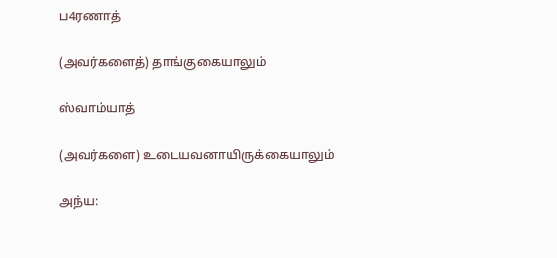ப4ரணாத்

(அவர்களைத்) தாங்குகையாலும்

ஸ்வாம்யாத்

(அவர்களை) உடையவனாயிருக்கையாலும்

அந்ய: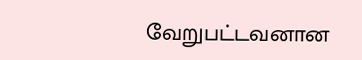வேறுபட்டவனான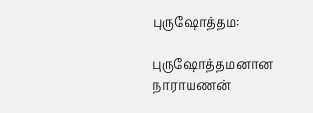புருஷோத்தம:

புருஷோத்தமனான நாராயணன்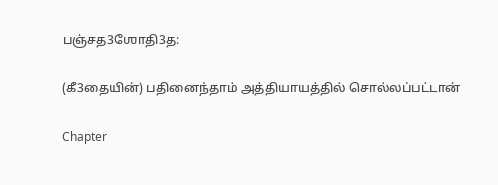பஞ்சத3ஶோதி3த:

(கீ3தையின்) பதினைந்தாம் அத்தியாயத்தில் சொல்லப்பட்டான்

Chapter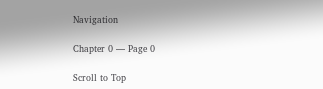Navigation

Chapter 0 — Page 0

Scroll to Top